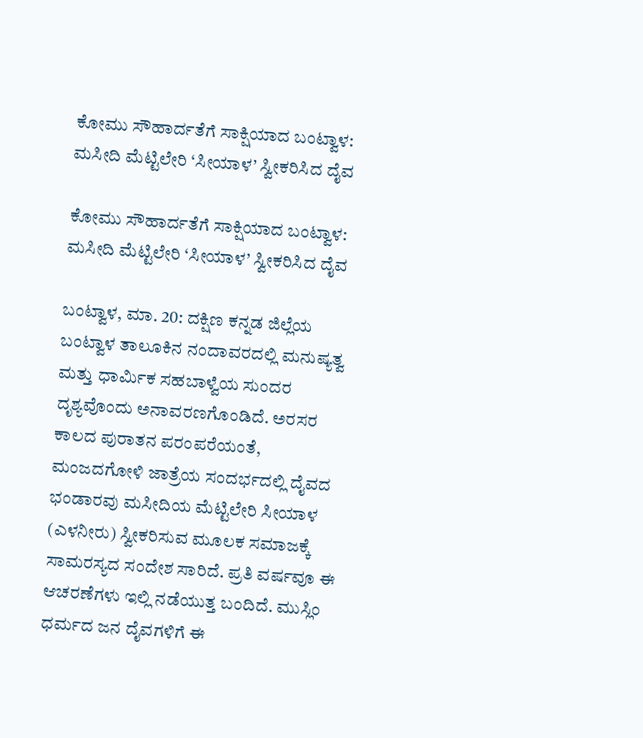ಕೋಮು ಸೌಹಾರ್ದತೆಗೆ ಸಾಕ್ಷಿಯಾದ ಬಂಟ್ವಾಳ: ಮಸೀದಿ ಮೆಟ್ಟಿಲೇರಿ ‘ಸೀಯಾಳ’ ಸ್ವೀಕರಿಸಿದ ದೈವ

ಕೋಮು ಸೌಹಾರ್ದತೆಗೆ ಸಾಕ್ಷಿಯಾದ ಬಂಟ್ವಾಳ: ಮಸೀದಿ ಮೆಟ್ಟಿಲೇರಿ ‘ಸೀಯಾಳ’ ಸ್ವೀಕರಿಸಿದ ದೈವ

ಬಂಟ್ವಾಳ, ಮಾ. 20: ದಕ್ಷಿಣ ಕನ್ನಡ ಜಿಲ್ಲೆಯ ಬಂಟ್ವಾಳ ತಾಲೂಕಿನ ನಂದಾವರದಲ್ಲಿ ಮನುಷ್ಯತ್ವ ಮತ್ತು ಧಾರ್ಮಿಕ ಸಹಬಾಳ್ವೆಯ ಸುಂದರ ದೃಶ್ಯವೊಂದು ಅನಾವರಣಗೊಂಡಿದೆ. ಅರಸರ ಕಾಲದ ಪುರಾತನ ಪರಂಪರೆಯಂತೆ, ಮಂಜದಗೋಳಿ ಜಾತ್ರೆಯ ಸಂದರ್ಭದಲ್ಲಿ ದೈವದ ಭಂಡಾರವು ಮಸೀದಿಯ ಮೆಟ್ಟಿಲೇರಿ ಸೀಯಾಳ (ಎಳನೀರು) ಸ್ವೀಕರಿಸುವ ಮೂಲಕ ಸಮಾಜಕ್ಕೆ ಸಾಮರಸ್ಯದ ಸಂದೇಶ ಸಾರಿದೆ. ಪ್ರತಿ ವರ್ಷವೂ ಈ ಆಚರಣೆಗಳು ಇಲ್ಲಿ ನಡೆಯುತ್ತ ಬಂದಿದೆ. ಮುಸ್ಲಿಂ ಧರ್ಮದ ಜನ ದೈವಗಳಿಗೆ ಈ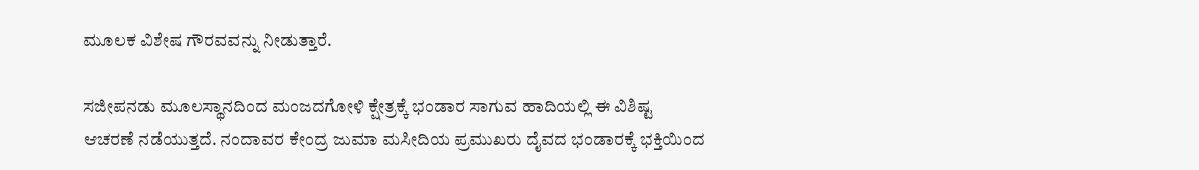ಮೂಲಕ ವಿಶೇಷ ಗೌರವವನ್ನು ನೀಡುತ್ತಾರೆ.

ಸಜೀಪನಡು ಮೂಲಸ್ಥಾನದಿಂದ ಮಂಜದಗೋಳಿ ಕ್ಷೇತ್ರಕ್ಕೆ ಭಂಡಾರ ಸಾಗುವ ಹಾದಿಯಲ್ಲಿ ಈ ವಿಶಿಷ್ಟ ಆಚರಣೆ ನಡೆಯುತ್ತದೆ. ನಂದಾವರ ಕೇಂದ್ರ ಜುಮಾ ಮಸೀದಿಯ ಪ್ರಮುಖರು ದೈವದ ಭಂಡಾರಕ್ಕೆ ಭಕ್ತಿಯಿಂದ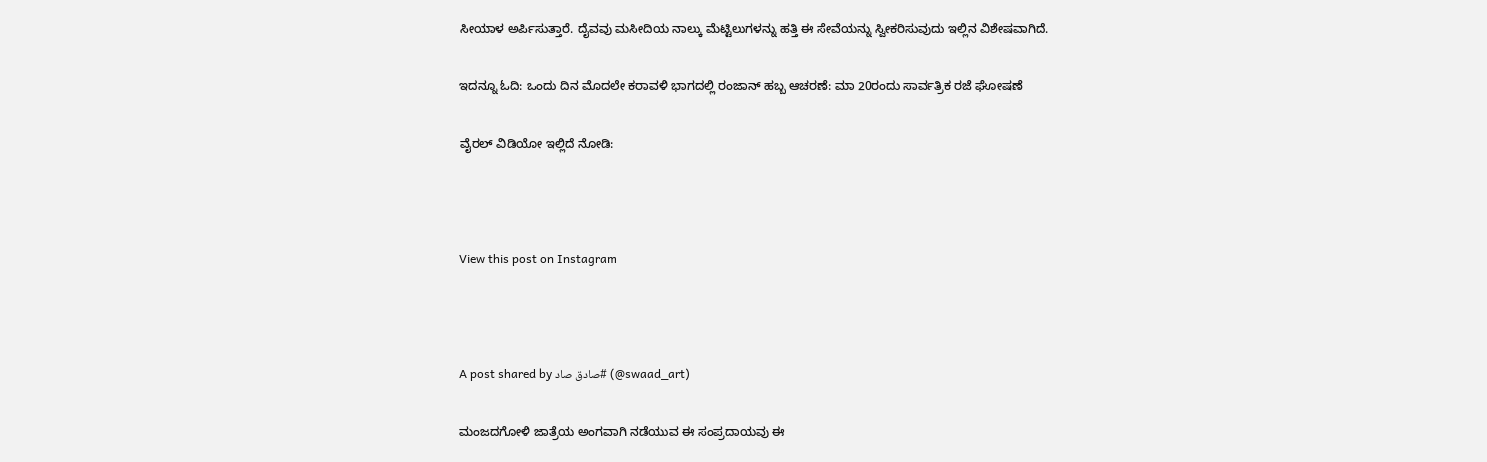ಸೀಯಾಳ ಅರ್ಪಿಸುತ್ತಾರೆ. ದೈವವು ಮಸೀದಿಯ ನಾಲ್ಕು ಮೆಟ್ಟಿಲುಗಳನ್ನು ಹತ್ತಿ ಈ ಸೇವೆಯನ್ನು ಸ್ವೀಕರಿಸುವುದು ಇಲ್ಲಿನ ವಿಶೇಷವಾಗಿದೆ.

ಇದನ್ನೂ ಓದಿ: ಒಂದು ದಿನ ಮೊದಲೇ ಕರಾವಳಿ ಭಾಗದಲ್ಲಿ ರಂಜಾನ್ ಹಬ್ಬ ಆಚರಣೆ: ಮಾ 20ರಂದು ಸಾರ್ವತ್ರಿಕ ರಜೆ ಘೋಷಣೆ

ವೈರಲ್ ವಿಡಿಯೋ ಇಲ್ಲಿದೆ ನೋಡಿ:



View this post on Instagram



A post shared by صادق صاد# (@swaad_art)

ಮಂಜದಗೋಳಿ ಜಾತ್ರೆಯ ಅಂಗವಾಗಿ ನಡೆಯುವ ಈ ಸಂಪ್ರದಾಯವು ಈ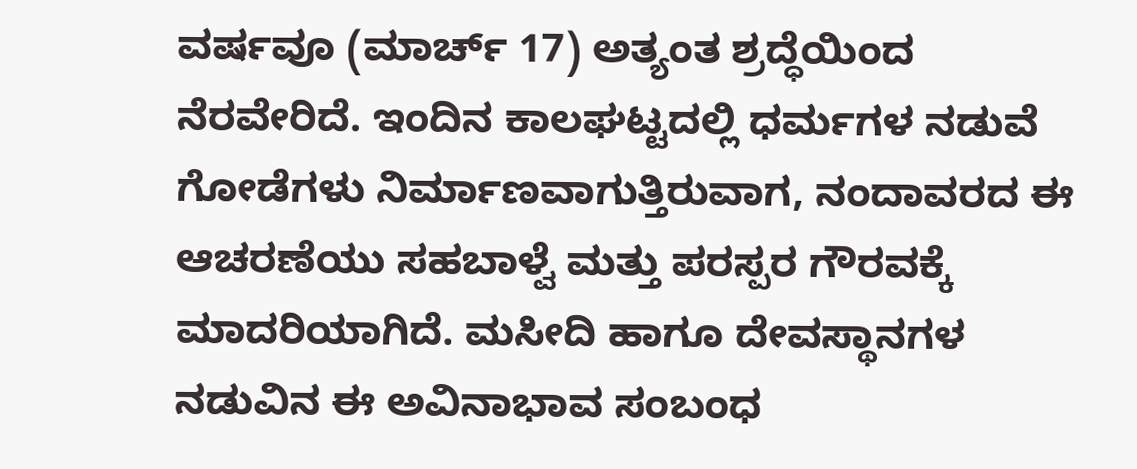ವರ್ಷವೂ (ಮಾರ್ಚ್ 17) ಅತ್ಯಂತ ಶ್ರದ್ಧೆಯಿಂದ ನೆರವೇರಿದೆ. ಇಂದಿನ ಕಾಲಘಟ್ಟದಲ್ಲಿ ಧರ್ಮಗಳ ನಡುವೆ ಗೋಡೆಗಳು ನಿರ್ಮಾಣವಾಗುತ್ತಿರುವಾಗ, ನಂದಾವರದ ಈ ಆಚರಣೆಯು ಸಹಬಾಳ್ವೆ ಮತ್ತು ಪರಸ್ಪರ ಗೌರವಕ್ಕೆ ಮಾದರಿಯಾಗಿದೆ. ಮಸೀದಿ ಹಾಗೂ ದೇವಸ್ಥಾನಗಳ ನಡುವಿನ ಈ ಅವಿನಾಭಾವ ಸಂಬಂಧ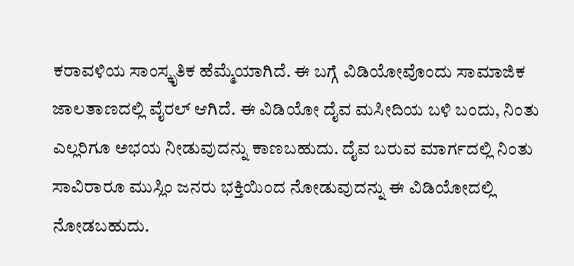ಕರಾವಳಿಯ ಸಾಂಸ್ಕೃತಿಕ ಹೆಮ್ಮೆಯಾಗಿದೆ. ಈ ಬಗ್ಗೆ ವಿಡಿಯೋವೊಂದು ಸಾಮಾಜಿಕ ಜಾಲತಾಣದಲ್ಲಿ ವೈರಲ್ ಆಗಿದೆ. ಈ ವಿಡಿಯೋ ದೈವ ಮಸೀದಿಯ ಬಳಿ ಬಂದು, ನಿಂತು ಎಲ್ಲರಿಗೂ ಅಭಯ ನೀಡುವುದನ್ನು ಕಾಣಬಹುದು. ದೈವ ಬರುವ ಮಾರ್ಗದಲ್ಲಿ ನಿಂತು ಸಾವಿರಾರೂ ಮುಸ್ಲಿಂ ಜನರು ಭಕ್ತಿಯಿಂದ ನೋಡುವುದನ್ನು ಈ ವಿಡಿಯೋದಲ್ಲಿ ನೋಡಬಹುದು.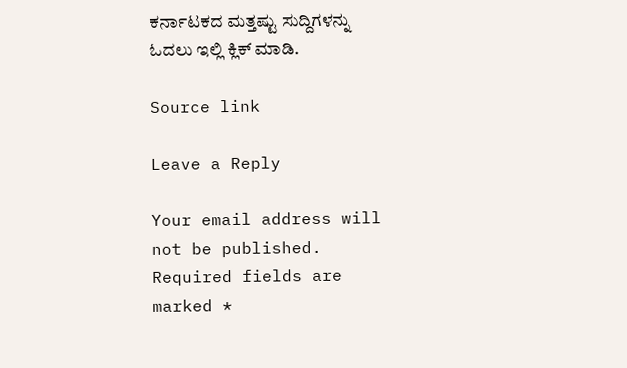ಕರ್ನಾಟಕದ ಮತ್ತಷ್ಟು ಸುದ್ದಿಗಳನ್ನು ಓದಲು ಇಲ್ಲಿ ಕ್ಲಿಕ್ ಮಾಡಿ.

Source link

Leave a Reply

Your email address will not be published. Required fields are marked *